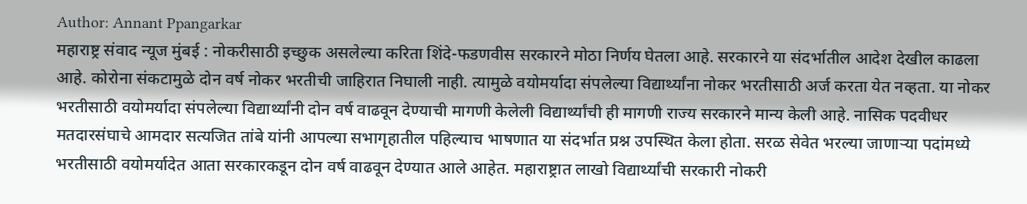Author: Annant Ppangarkar
महाराष्ट्र संवाद न्यूज मुंबई : नोकरीसाठी इच्छुक असलेल्या करिता शिंदे-फडणवीस सरकारने मोठा निर्णय घेतला आहे. सरकारने या संदर्भातील आदेश देखील काढला आहे. कोरोना संकटामुळे दोन वर्ष नोकर भरतीची जाहिरात निघाली नाही. त्यामुळे वयोमर्यादा संपलेल्या विद्यार्थ्यांना नोकर भरतीसाठी अर्ज करता येत नव्हता. या नोकर भरतीसाठी वयोमर्यादा संपलेल्या विद्यार्थ्यांनी दोन वर्ष वाढवून देण्याची मागणी केलेली विद्यार्थ्यांची ही मागणी राज्य सरकारने मान्य केली आहे. नासिक पदवीधर मतदारसंघाचे आमदार सत्यजित तांबे यांनी आपल्या सभागृहातील पहिल्याच भाषणात या संदर्भात प्रश्न उपस्थित केला होता. सरळ सेवेत भरल्या जाणाऱ्या पदांमध्ये भरतीसाठी वयोमर्यादेत आता सरकारकडून दोन वर्ष वाढवून देण्यात आले आहेत. महाराष्ट्रात लाखो विद्यार्थ्यांची सरकारी नोकरी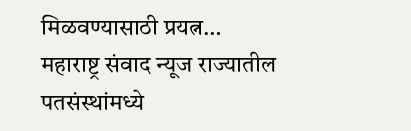मिळवण्यासाठी प्रयत्न…
महाराष्ट्र संवाद न्यूज राज्यातील पतसंस्थांमध्ये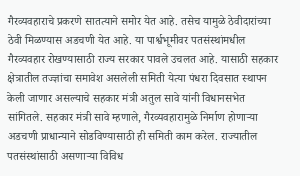गैरव्यवहाराचे प्रकरणे सातत्याने समोर येत आहे. तसेच यामुळे ठेवीदारांच्या ठेवी मिळण्यास अडचणी येत आहे. या पार्श्वभूमीवर पतसंस्थांमधील गैरव्यवहार रोखण्यासाठी राज्य सरकार पावले उचलत आहे. यासाठी सहकार क्षेत्रातील तज्ज्ञांचा समावेश असलेली समिती येत्या पंधरा दिवसात स्थापन केली जाणार असल्याचे सहकार मंत्री अतुल सावे यांनी विधानसभेत सांगितले. सहकार मंत्री सावे म्हणाले, गैरव्यवहारामुळे निर्माण होणाऱ्या अडचणी प्राधान्याने सोडविण्यासाठी ही समिती काम करेल. राज्यातील पतसंस्थांसाठी असणाऱ्या विविध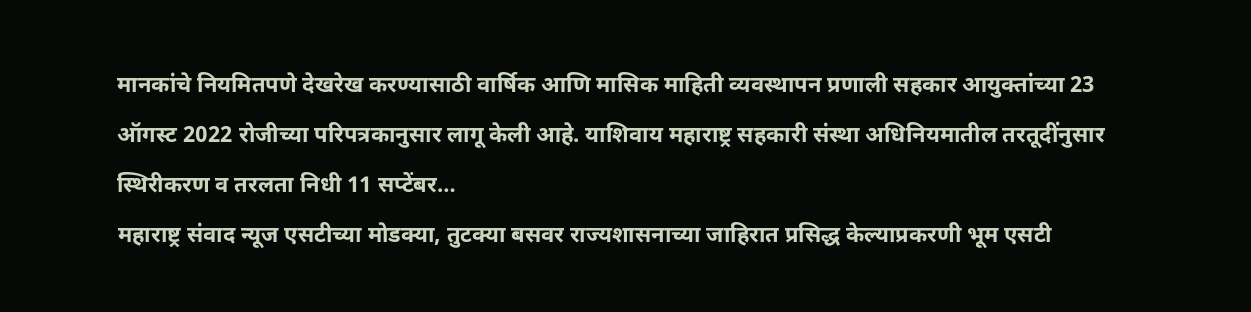मानकांचे नियमितपणे देखरेख करण्यासाठी वार्षिक आणि मासिक माहिती व्यवस्थापन प्रणाली सहकार आयुक्तांच्या 23 ऑगस्ट 2022 रोजीच्या परिपत्रकानुसार लागू केली आहे. याशिवाय महाराष्ट्र सहकारी संस्था अधिनियमातील तरतूदींनुसार स्थिरीकरण व तरलता निधी 11 सप्टेंबर…
महाराष्ट्र संवाद न्यूज एसटीच्या मोडक्या, तुटक्या बसवर राज्यशासनाच्या जाहिरात प्रसिद्ध केल्याप्रकरणी भूम एसटी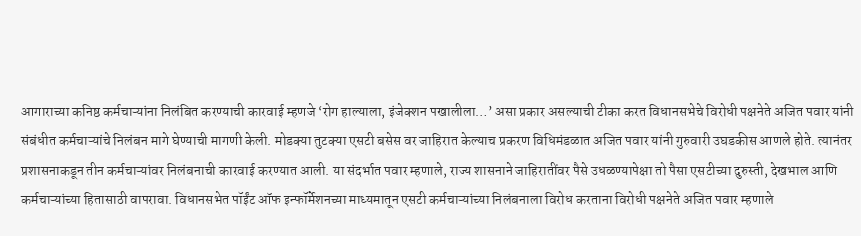आगाराच्या कनिष्ठ कर्मचाऱ्यांना निलंबित करण्याची कारवाई म्हणजे ‘रोग हाल्याला, इंजेक्शन पखालीला…’ असा प्रकार असल्याची टीका करत विधानसभेचे विरोधी पक्षनेते अजित पवार यांनी संबंधीत कर्मचाऱ्यांचे निलंबन मागे घेण्याची मागणी केली. मोडक्या तुटक्या एसटी बसेस वर जाहिरात केल्याच प्रकरण विधिमंडळात अजित पवार यांनी गुरुवारी उघडकीस आणले होते. त्यानंतर प्रशासनाकडून तीन कर्मचाऱ्यांवर निलंबनाची कारवाई करण्यात आली. या संदर्भात पवार म्हणाले, राज्य शासनाने जाहिरातींवर पैसे उधळण्यापेक्षा तो पैसा एसटीच्या दुरुस्ती, देखभाल आणि कर्मचाऱ्यांच्या हितासाठी वापरावा. विधानसभेत पॉईंट ऑफ इन्फॉर्मेशनच्या माध्यमातून एसटी कर्मचाऱ्यांच्या निलंबनाला विरोध करताना विरोधी पक्षनेते अजित पवार म्हणाले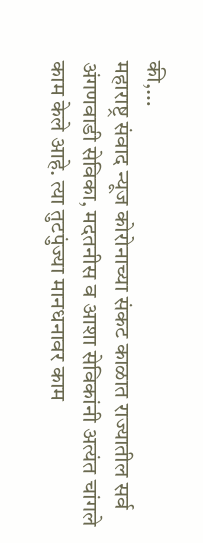की,…
महाराष्ट्र संवाद न्यूज कोरोनाच्या संकट काळात राज्यातील सर्व अंगणवाडी सेविका, मदतनीस व आशा सेविकांनी अत्यंत चांगले काम केले आहे. त्या तुटपुंज्या मानधनावर काम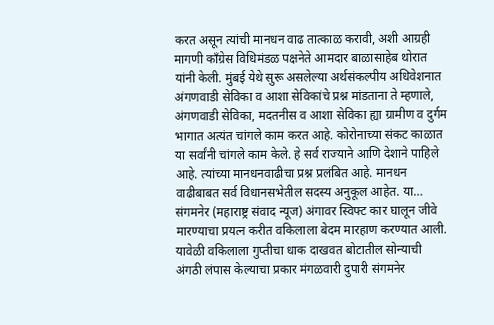करत असून त्यांची मानधन वाढ तात्काळ करावी, अशी आग्रही मागणी काँग्रेस विधिमंडळ पक्षनेते आमदार बाळासाहेब थोरात यांनी केली. मुंबई येथे सुरू असलेल्या अर्थसंकल्पीय अधिवेशनात अंगणवाडी सेविका व आशा सेविकांचे प्रश्न मांडताना ते म्हणाले, अंगणवाडी सेविका, मदतनीस व आशा सेविका ह्या ग्रामीण व दुर्गम भागात अत्यंत चांगले काम करत आहे. कोरोनाच्या संकट काळात या सर्वांनी चांगले काम केले. हे सर्व राज्याने आणि देशाने पाहिले आहे. त्यांच्या मानधनवाढीचा प्रश्न प्रलंबित आहे. मानधन वाढीबाबत सर्व विधानसभेतील सदस्य अनुकूल आहेत. या…
संगमनेर (महाराष्ट्र संवाद न्यूज) अंगावर स्विफ्ट कार घालून जीवे मारण्याचा प्रयत्न करीत वकिलाला बेदम मारहाण करण्यात आली. यावेळी वकिलाला गुप्तीचा धाक दाखवत बोटातील सोन्याची अंगठी लंपास केल्याचा प्रकार मंगळवारी दुपारी संगमनेर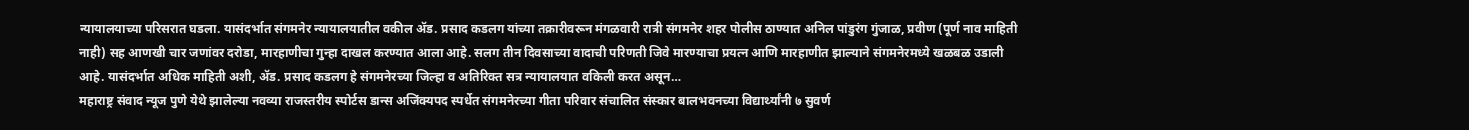न्यायालयाच्या परिसरात घडला. यासंदर्भात संगमनेर न्यायालयातील वकील ॲड. प्रसाद कडलग यांच्या तक्रारीवरून मंगळवारी रात्री संगमनेर शहर पोलीस ठाण्यात अनिल पांडुरंग गुंजाळ, प्रवीण (पूर्ण नाव माहिती नाही) सह आणखी चार जणांवर दरोडा, मारहाणीचा गुन्हा दाखल करण्यात आला आहे. सलग तीन दिवसाच्या वादाची परिणती जिवे मारण्याचा प्रयत्न आणि मारहाणीत झाल्याने संगमनेरमध्ये खळबळ उडाली आहे. यासंदर्भात अधिक माहिती अशी, ॲड. प्रसाद कडलग हे संगमनेरच्या जिल्हा व अतिरिक्त सत्र न्यायालयात वकिली करत असून…
महाराष्ट्र संवाद न्यूज पुणे येथे झालेल्या नवव्या राजस्तरीय स्पोर्टस डान्स अजिंक्यपद स्पर्धेत संगमनेरच्या गीता परिवार संचालित संस्कार बालभवनच्या विद्यार्थ्यांनी ७ सुवर्ण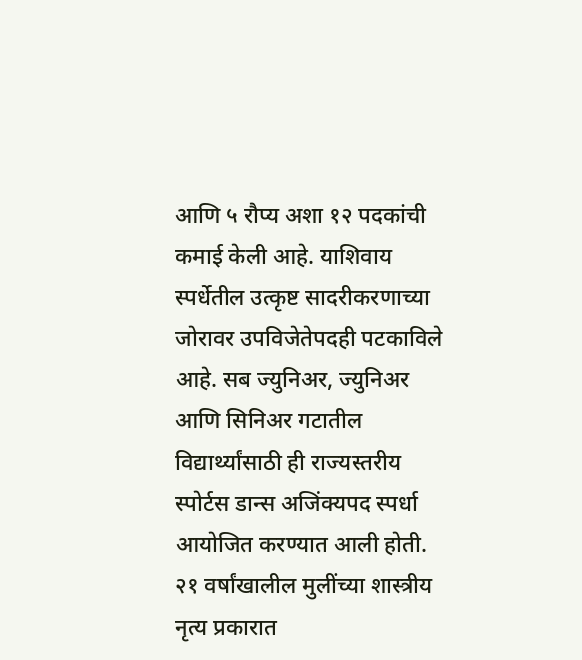आणि ५ रौप्य अशा १२ पदकांची कमाई केली आहे. याशिवाय स्पर्धेतील उत्कृष्ट सादरीकरणाच्या जोरावर उपविजेतेपदही पटकाविले आहे. सब ज्युनिअर, ज्युनिअर आणि सिनिअर गटातील विद्यार्थ्यांसाठी ही राज्यस्तरीय स्पोर्टस डान्स अजिंक्यपद स्पर्धा आयोजित करण्यात आली होती. २१ वर्षांखालील मुलींच्या शास्त्रीय नृत्य प्रकारात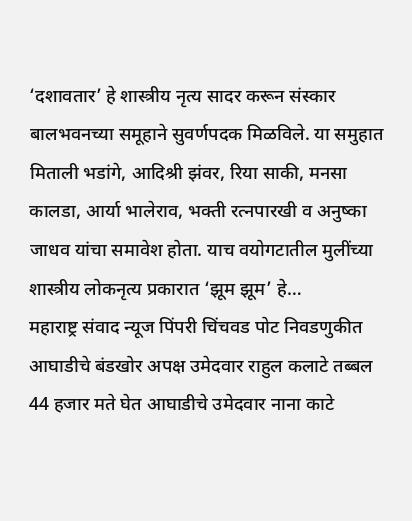‘दशावतार’ हे शास्त्रीय नृत्य सादर करून संस्कार बालभवनच्या समूहाने सुवर्णपदक मिळविले. या समुहात मिताली भडांगे, आदिश्री झंवर, रिया साकी, मनसा कालडा, आर्या भालेराव, भक्ती रत्नपारखी व अनुष्का जाधव यांचा समावेश होता. याच वयोगटातील मुलींच्या शास्त्रीय लोकनृत्य प्रकारात ‘झूम झूम’ हे…
महाराष्ट्र संवाद न्यूज पिंपरी चिंचवड पोट निवडणुकीत आघाडीचे बंडखोर अपक्ष उमेदवार राहुल कलाटे तब्बल 44 हजार मते घेत आघाडीचे उमेदवार नाना काटे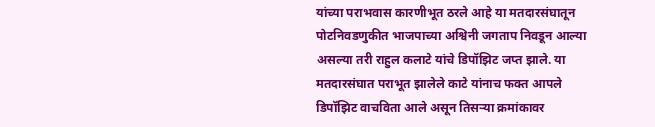यांच्या पराभवास कारणीभूत ठरले आहे या मतदारसंघातून पोटनिवडणुकीत भाजपाच्या अश्विनी जगताप निवडून आल्या असल्या तरी राहुल कलाटे यांचे डिपॉझिट जप्त झाले. या मतदारसंघात पराभूत झालेले काटे यांनाच फक्त आपले डिपॉझिट वाचविता आले असून तिसऱ्या क्रमांकावर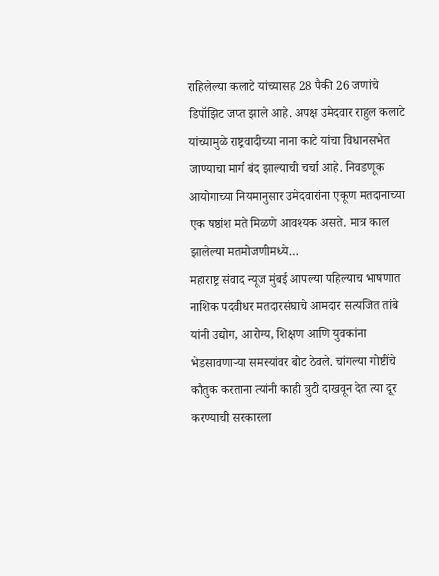राहिलेल्या कलाटे यांच्यासह 28 पैकी 26 जणांचे डिपॉझिट जप्त झाले आहे. अपक्ष उमेदवार राहुल कलाटे यांच्यामुळे राष्ट्रवादीच्या नाना काटे यांचा विधानसभेत जाण्याचा मार्ग बंद झाल्याची चर्चा आहे. निवडणूक आयोगाच्या नियमानुसार उमेदवारांना एकूण मतदानाच्या एक षष्ठांश मते मिळणे आवश्यक असते. मात्र काल झालेल्या मतमोजणीमध्ये…
महाराष्ट्र संवाद न्यूज मुंबई आपल्या पहिल्याच भाषणात नाशिक पदवीधर मतदारसंघाचे आमदार सत्यजित तांबे यांनी उद्योग, आरोग्य, शिक्षण आणि युवकांना भेडसावणाऱ्या समस्यांवर बोट ठेवले. चांगल्या गोष्टींचे कौतुक करताना त्यांनी काही त्रुटी दाखवून देत त्या दूर करण्याची सरकारला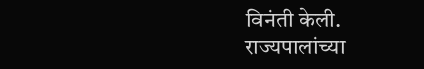विनंती केली. राज्यपालांच्या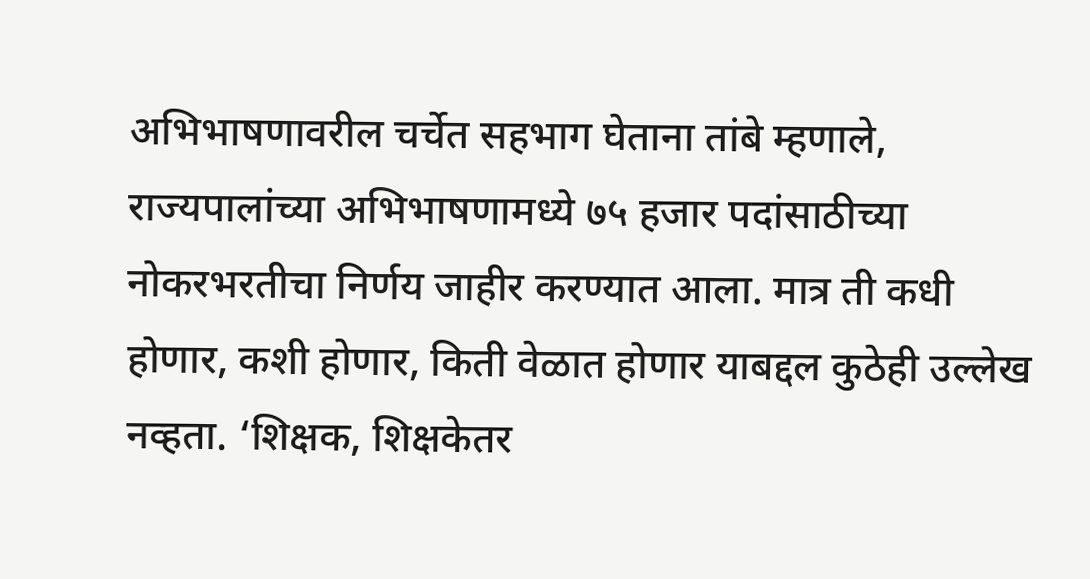अभिभाषणावरील चर्चेत सहभाग घेताना तांबे म्हणाले, राज्यपालांच्या अभिभाषणामध्ये ७५ हजार पदांसाठीच्या नोकरभरतीचा निर्णय जाहीर करण्यात आला. मात्र ती कधी होणार, कशी होणार, किती वेळात होणार याबद्दल कुठेही उल्लेख नव्हता. ‘शिक्षक, शिक्षकेतर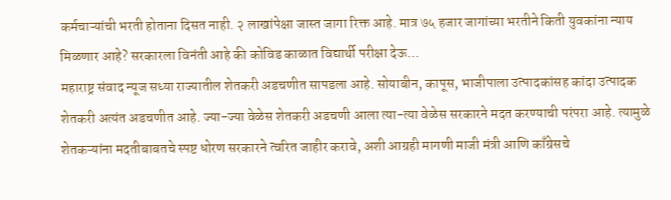कर्मचाऱ्यांची भरती होताना दिसत नाही. २ लाखांपेक्षा जास्त जागा रिक्त आहे. मात्र ७५ हजार जागांच्या भरतीने किती युवकांना न्याय मिळणार आहे? सरकारला विनंती आहे की कोविड काळात विद्यार्थी परीक्षा देऊ…
महाराष्ट्र संवाद न्यूज सध्या राज्यातील शेतकरी अडचणीत सापडला आहे. सोयाबीन, कापूस, भाजीपाला उत्पादकांसह कांदा उत्पादक शेतकरी अत्यंत अडचणीत आहे. ज्या-ज्या वेळेस शेतकरी अडचणी आला त्या-त्या वेळेस सरकारने मदत करण्याची परंपरा आहे. त्यामुळे शेतकऱ्यांना मदतीबाबतचे स्पष्ट धोरण सरकारने त्वरित जाहीर करावे, अशी आग्रही मागणी माजी मंत्री आणि काँग्रेसचे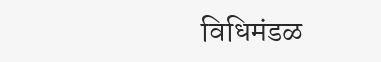विधिमंडळ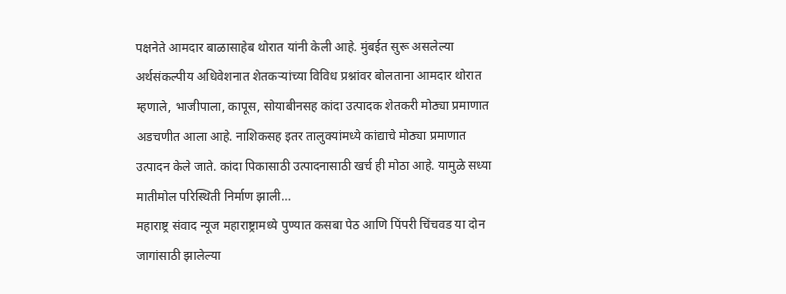पक्षनेते आमदार बाळासाहेब थोरात यांनी केली आहे. मुंबईत सुरू असलेल्या अर्थसंकल्पीय अधिवेशनात शेतकऱ्यांच्या विविध प्रश्नांवर बोलताना आमदार थोरात म्हणाले, भाजीपाला, कापूस, सोयाबीनसह कांदा उत्पादक शेतकरी मोठ्या प्रमाणात अडचणीत आला आहे. नाशिकसह इतर तालुक्यांमध्ये कांद्याचे मोठ्या प्रमाणात उत्पादन केले जाते. कांदा पिकासाठी उत्पादनासाठी खर्च ही मोठा आहे. यामुळे सध्या मातीमोल परिस्थिती निर्माण झाली…
महाराष्ट्र संवाद न्यूज महाराष्ट्रामध्ये पुण्यात कसबा पेठ आणि पिंपरी चिंचवड या दोन जागांसाठी झालेल्या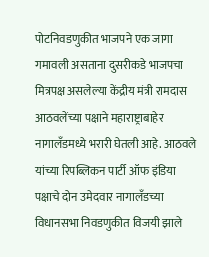पोटनिवडणुकीत भाजपने एक जागा गमावली असताना दुसरीकडे भाजपचा मित्रपक्ष असलेल्या केंद्रीय मंत्री रामदास आठवलेंच्या पक्षाने महाराष्ट्राबाहेर नागालँडमध्ये भरारी घेतली आहे. आठवले यांच्या रिपब्लिकन पार्टी ऑफ इंडिया पक्षाचे दोन उमेदवार नागालँडच्या विधानसभा निवडणुकीत विजयी झाले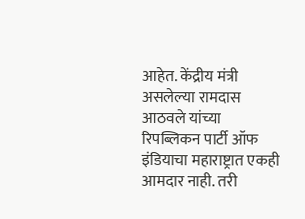आहेत. केंद्रीय मंत्री असलेल्या रामदास आठवले यांच्या रिपब्लिकन पार्टी ऑफ इंडियाचा महाराष्ट्रात एकही आमदार नाही. तरी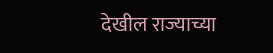देखील राज्याच्या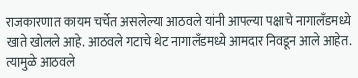राजकारणात कायम चर्चेत असलेल्या आठवले यांनी आपल्या पक्षाचे नागालँडमध्ये खाते खोलले आहे. आठवले गटाचे थेट नागालँडमध्ये आमदार निवडून आले आहेत. त्यामुळे आठवले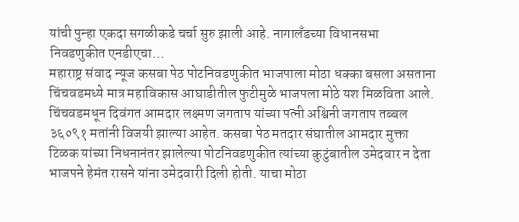यांची पुन्हा एकदा सगळीकडे चर्चा सुरु झाली आहे. नागालँडच्या विधानसभा निवडणुकीत एनडीएचा…
महाराष्ट्र संवाद न्यूज कसबा पेठ पोटनिवडणुकीत भाजपाला मोठा धक्का बसला असताना चिंचवडमध्ये मात्र महाविकास आघाडीतील फुटीमुळे भाजपला मोठे यश मिळविता आले. चिंचवडमधून दिवंगत आमदार लक्ष्मण जगताप यांच्या पत्नी अश्विनी जगताप तब्बल ३६०९१ मतांनी विजयी झाल्या आहेत. कसबा पेठ मतदार संघातील आमदार मुक्ता टिळक यांच्या निधनानंतर झालेल्या पोटनिवडणुकीत त्यांच्या कुटुंबातील उमेदवार न देता भाजपने हेमंत रासने यांना उमेदवारी दिली होती. याचा मोठा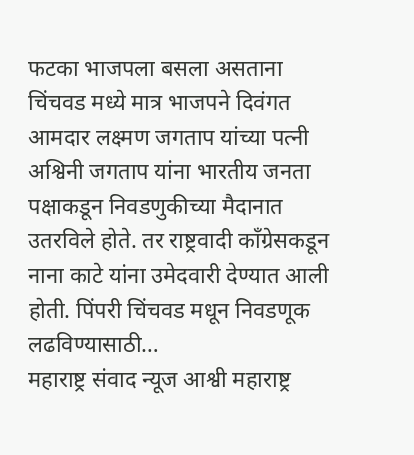फटका भाजपला बसला असताना चिंचवड मध्ये मात्र भाजपने दिवंगत आमदार लक्ष्मण जगताप यांच्या पत्नी अश्विनी जगताप यांना भारतीय जनता पक्षाकडून निवडणुकीच्या मैदानात उतरविले होते. तर राष्ट्रवादी काँग्रेसकडून नाना काटे यांना उमेदवारी देण्यात आली होती. पिंपरी चिंचवड मधून निवडणूक लढविण्यासाठी…
महाराष्ट्र संवाद न्यूज आश्वी महाराष्ट्र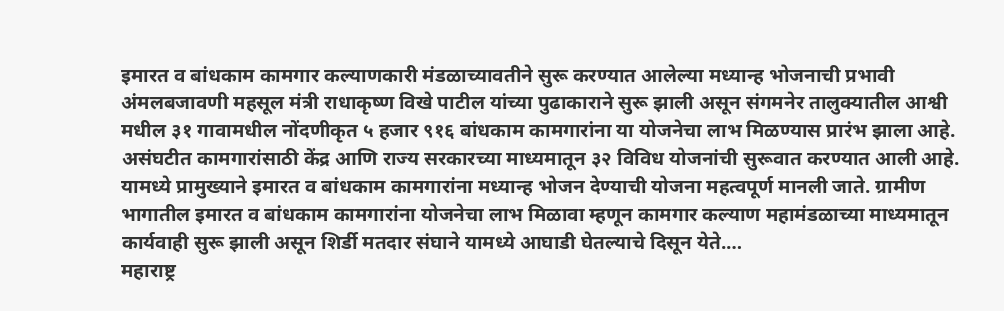इमारत व बांधकाम कामगार कल्याणकारी मंडळाच्यावतीने सुरू करण्यात आलेल्या मध्यान्ह भोजनाची प्रभावी अंमलबजावणी महसूल मंत्री राधाकृष्ण विखे पाटील यांच्या पुढाकाराने सुरू झाली असून संगमनेर तालुक्यातील आश्वी मधील ३१ गावामधील नोंदणीकृत ५ हजार ९१६ बांधकाम कामगारांना या योजनेचा लाभ मिळण्यास प्रारंभ झाला आहे. असंघटीत कामगारांसाठी केंद्र आणि राज्य सरकारच्या माध्यमातून ३२ विविध योजनांची सुरूवात करण्यात आली आहे. यामध्ये प्रामुख्याने इमारत व बांधकाम कामगारांना मध्यान्ह भोजन देण्याची योजना महत्वपूर्ण मानली जाते. ग्रामीण भागातील इमारत व बांधकाम कामगारांना योजनेचा लाभ मिळावा म्हणून कामगार कल्याण महामंडळाच्या माध्यमातून कार्यवाही सुरू झाली असून शिर्डी मतदार संघाने यामध्ये आघाडी घेतल्याचे दिसून येते.…
महाराष्ट्र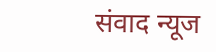संवाद न्यूज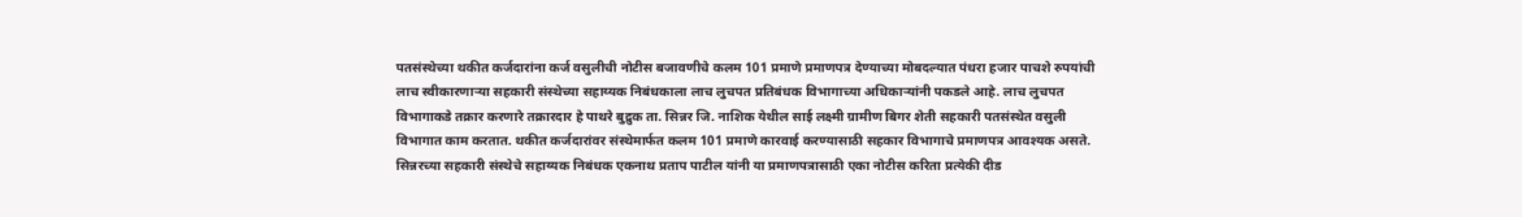पतसंस्थेच्या थकीत कर्जदारांना कर्ज वसुलीची नोटीस बजावणीचे कलम 101 प्रमाणे प्रमाणपत्र देण्याच्या मोबदल्यात पंधरा हजार पाचशे रुपयांची लाच स्वीकारणाऱ्या सहकारी संस्थेच्या सहाय्यक निबंधकाला लाच लुचपत प्रतिबंधक विभागाच्या अधिकाऱ्यांनी पकडले आहे. लाच लुचपत विभागाकडे तक्रार करणारे तक्रारदार हे पाथरे बुद्रुक ता. सिन्नर जि. नाशिक येथील साई लक्ष्मी ग्रामीण बिगर शेती सहकारी पतसंस्थेत वसुली विभागात काम करतात. थकीत कर्जदारांवर संस्थेमार्फत कलम 101 प्रमाणे कारवाई करण्यासाठी सहकार विभागाचे प्रमाणपत्र आवश्यक असते. सिन्नरच्या सहकारी संस्थेचे सहाय्यक निबंधक एकनाथ प्रताप पाटील यांनी या प्रमाणपत्रासाठी एका नोटीस करिता प्रत्येकी दीड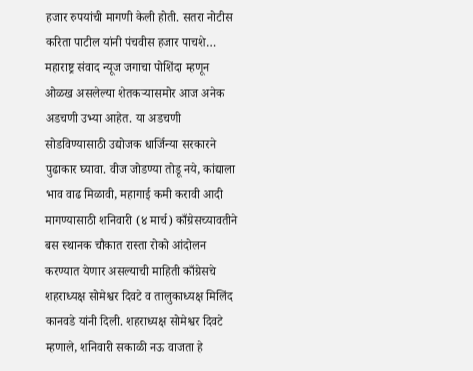हजार रुपयांची मागणी केली होती. सतरा नोटीस करिता पाटील यांनी पंचवीस हजार पाचशे…
महाराष्ट्र संवाद न्यूज जगाचा पोशिंदा म्हणून ओळख असलेल्या शेतकऱ्यासमोर आज अनेक अडचणी उभ्या आहेत. या अडचणी सोडविण्यासाठी उद्योजक धार्जिन्या सरकारने पुढाकार घ्यावा. वीज जोडण्या तोडू नये, कांद्याला भाव वाढ मिळावी, महागाई कमी करावी आदी मागण्यासाठी शनिवारी (४ मार्च) काँग्रेसच्यावतीने बस स्थानक चौकात रास्ता रोको आंदोलन करण्यात येणार असल्याची माहिती काँग्रेसचे शहराध्यक्ष सोमेश्वर दिवटे व तालुकाध्यक्ष मिलिंद कानवडे यांनी दिली. शहराध्यक्ष सोमेश्वर दिवटे म्हणाले, शनिवारी सकाळी नऊ वाजता हे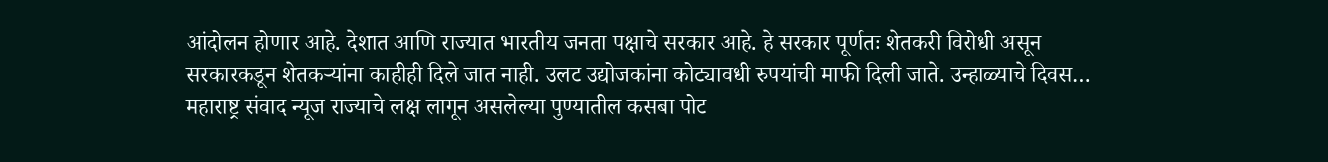आंदोलन होणार आहे. देशात आणि राज्यात भारतीय जनता पक्षाचे सरकार आहे. हे सरकार पूर्णतः शेतकरी विरोधी असून सरकारकडून शेतकऱ्यांना काहीही दिले जात नाही. उलट उद्योजकांना कोट्यावधी रुपयांची माफी दिली जाते. उन्हाळ्याचे दिवस…
महाराष्ट्र संवाद न्यूज राज्याचे लक्ष लागून असलेल्या पुण्यातील कसबा पोट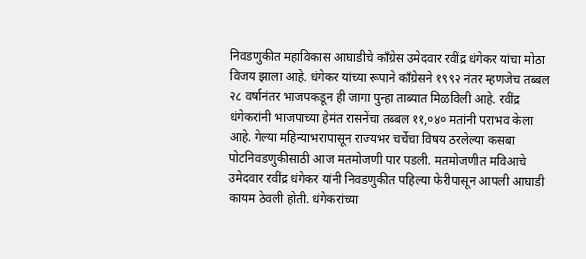निवडणुकीत महाविकास आघाडीचे काँग्रेस उमेदवार रवींद्र धंगेकर यांचा मोठा विजय झाला आहे. धंगेकर यांच्या रूपाने काँग्रेसने १९९२ नंतर म्हणजेच तब्बल २८ वर्षानंतर भाजपकडून ही जागा पुन्हा ताब्यात मिळविली आहे. रवींद्र धंगेकरांनी भाजपाच्या हेमंत रासनेंचा तब्बल ११,०४० मतांनी पराभव केला आहे. गेल्या महिन्याभरापासून राज्यभर चर्चेचा विषय ठरलेल्या कसबा पोटनिवडणुकीसाठी आज मतमोजणी पार पडली. मतमोजणीत मविआचे उमेदवार रवींद्र धंगेकर यांनी निवडणुकीत पहिल्या फेरीपासून आपली आघाडी कायम ठेवली होती. धंगेकरांच्या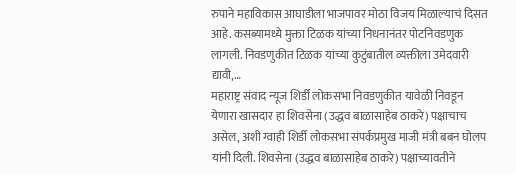रुपाने महाविकास आघाडीला भाजपावर मोठा विजय मिळाल्याचं दिसत आहे. कसब्यामध्ये मुक्ता टिळक यांच्या निधनानंतर पोटनिवडणुक लागली. निवडणुकीत टिळक यांच्या कुटुंबातील व्यक्तीला उमेदवारी द्यावी,…
महाराष्ट्र संवाद न्यूज शिर्डी लोकसभा निवडणुकीत यावेळी निवडून येणारा खासदार हा शिवसेना (उद्धव बाळासाहेब ठाकरे) पक्षाचाच असेल, अशी ग्वाही शिर्डी लोकसभा संपर्कप्रमुख माजी मंत्री बबन घोलप यांनी दिली. शिवसेना (उद्धव बाळासाहेब ठाकरे) पक्षाच्यावतीने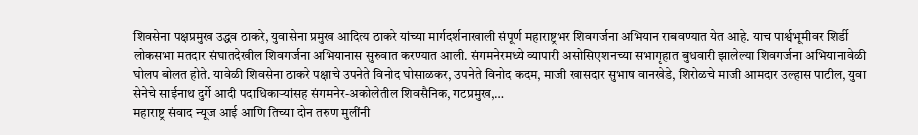शिवसेना पक्षप्रमुख उद्धव ठाकरे, युवासेना प्रमुख आदित्य ठाकरे यांच्या मार्गदर्शनाखाली संपूर्ण महाराष्ट्रभर शिवगर्जना अभियान राबवण्यात येत आहे. याच पार्श्वभूमीवर शिर्डी लोकसभा मतदार संघातदेखील शिवगर्जना अभियानास सुरुवात करण्यात आली. संगमनेरमध्ये व्यापारी असोसिएशनच्या सभागृहात बुधवारी झालेल्या शिवगर्जना अभियानावेळी घोलप बोलत होते. यावेळी शिवसेना ठाकरे पक्षाचे उपनेते विनोद घोसाळकर, उपनेते विनोद कदम, माजी खासदार सुभाष वानखेडे, शिरोळचे माजी आमदार उल्हास पाटील, युवा सेनेचे साईनाथ दुर्गे आदी पदाधिकाऱ्यांसह संगमनेर-अकोलेतील शिवसैनिक, गटप्रमुख,…
महाराष्ट्र संवाद न्यूज आई आणि तिच्या दोन तरुण मुलींनी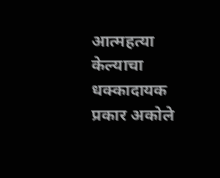आत्महत्या केल्याचा धक्कादायक प्रकार अकोले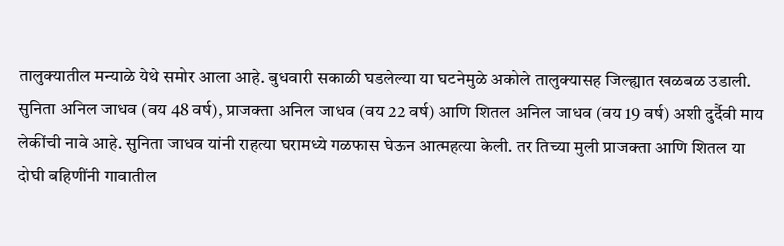तालुक्यातील मन्याळे येथे समोर आला आहे. बुधवारी सकाळी घडलेल्या या घटनेमुळे अकोले तालुक्यासह जिल्ह्यात खळबळ उडाली. सुनिता अनिल जाधव (वय 48 वर्ष), प्राजक्ता अनिल जाधव (वय 22 वर्ष) आणि शितल अनिल जाधव (वय 19 वर्ष) अशी दुर्दैवी माय लेकींची नावे आहे. सुनिता जाधव यांनी राहत्या घरामध्ये गळफास घेऊन आत्महत्या केली. तर तिच्या मुली प्राजक्ता आणि शितल या दोघी बहिणींनी गावातील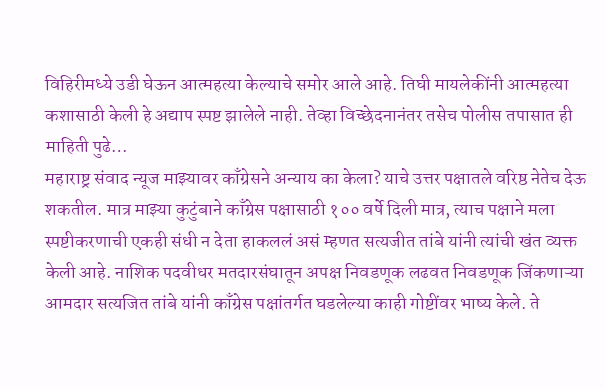विहिरीमध्ये उडी घेऊन आत्महत्या केल्याचे समोर आले आहे. तिघी मायलेकींनी आत्महत्या कशासाठी केली हे अद्याप स्पष्ट झालेले नाही. तेव्हा विच्छेदनानंतर तसेच पोलीस तपासात ही माहिती पुढे…
महाराष्ट्र संवाद न्यूज माझ्यावर काँग्रेसने अन्याय का केला? याचे उत्तर पक्षातले वरिष्ठ नेतेच देऊ शकतील. मात्र माझ्या कुटुंबाने काँग्रेस पक्षासाठी १०० वर्षे दिली मात्र, त्याच पक्षाने मला स्पष्टीकरणाची एकही संधी न देता हाकललं असं म्हणत सत्यजीत तांबे यांनी त्यांची खंत व्यक्त केली आहे. नाशिक पदवीधर मतदारसंघातून अपक्ष निवडणूक लढवत निवडणूक जिंकणाऱ्या आमदार सत्यजित तांबे यांनी काँग्रेस पक्षांतर्गत घडलेल्या काही गोष्टींवर भाष्य केले. ते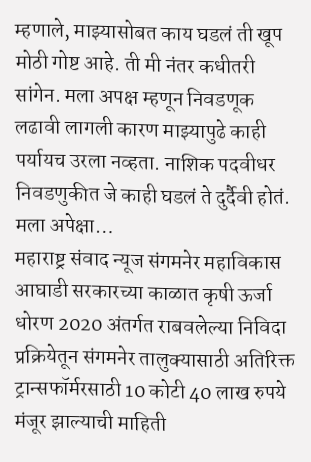म्हणाले, माझ्यासोबत काय घडलं ती खूप मोठी गोष्ट आहे. ती मी नंतर कधीतरी सांगेन. मला अपक्ष म्हणून निवडणूक लढावी लागली कारण माझ्यापुढे काही पर्यायच उरला नव्हता. नाशिक पदवीधर निवडणुकीत जे काही घडलं ते दुर्दैवी होतं. मला अपेक्षा…
महाराष्ट्र संवाद न्यूज संगमनेर महाविकास आघाडी सरकारच्या काळात कृषी ऊर्जा धोरण 2020 अंतर्गत राबवलेल्या निविदा प्रक्रियेतून संगमनेर तालुक्यासाठी अतिरिक्त ट्रान्सफॉर्मरसाठी 10 कोटी 40 लाख रुपये मंजूर झाल्याची माहिती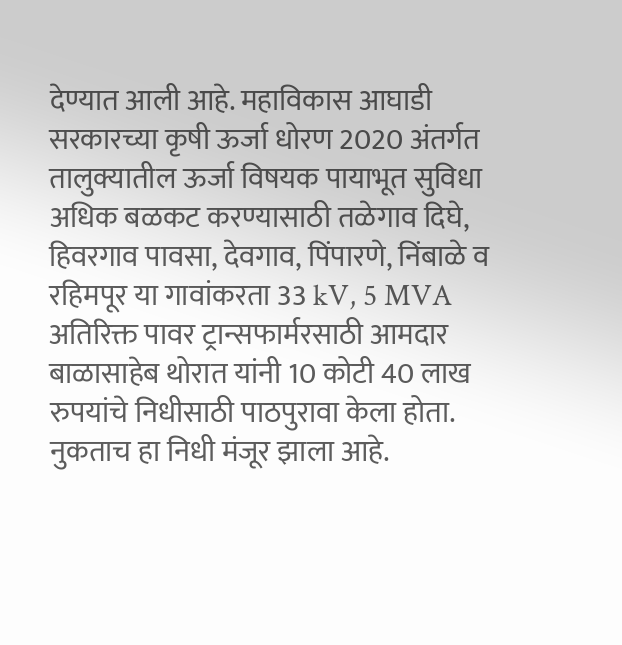देण्यात आली आहे. महाविकास आघाडी सरकारच्या कृषी ऊर्जा धोरण 2020 अंतर्गत तालुक्यातील ऊर्जा विषयक पायाभूत सुविधा अधिक बळकट करण्यासाठी तळेगाव दिघे, हिवरगाव पावसा, देवगाव, पिंपारणे, निंबाळे व रहिमपूर या गावांकरता 33 kV, 5 MVA अतिरिक्त पावर ट्रान्सफार्मरसाठी आमदार बाळासाहेब थोरात यांनी 10 कोटी 40 लाख रुपयांचे निधीसाठी पाठपुरावा केला होता. नुकताच हा निधी मंजूर झाला आहे.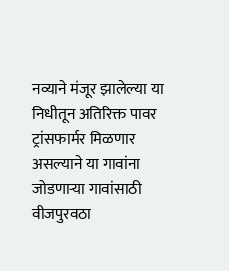नव्याने मंजूर झालेल्या या निधीतून अतिरिक्त पावर ट्रांसफार्मर मिळणार असल्याने या गावांना जोडणाऱ्या गावांसाठी वीजपुरवठा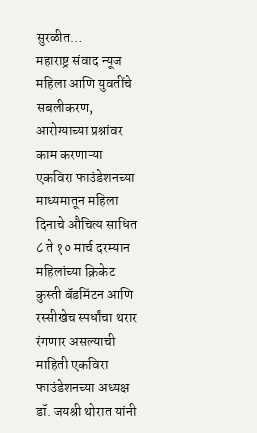सुरळीत…
महाराष्ट्र संवाद न्यूज महिला आणि युवतींचे सबलीकरण, आरोग्याच्या प्रश्नांवर काम करणाऱ्या एकविरा फाउंडेशनच्या माध्यमातून महिला दिनाचे औचित्य साधित ८ ते १० मार्च दरम्यान महिलांच्या क्रिकेट कुस्ती बॅडमिंटन आणि रस्सीखेच स्पर्धांचा थरार रंगणार असल्याची माहिती एकविरा फाउंडेशनच्या अध्यक्ष डॉ. जयश्री थोरात यांनी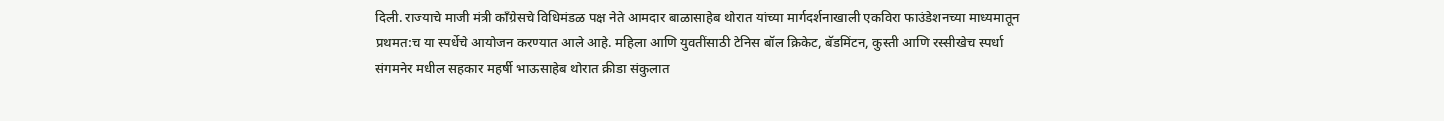दिली. राज्याचे माजी मंत्री काँग्रेसचे विधिमंडळ पक्ष नेते आमदार बाळासाहेब थोरात यांच्या मार्गदर्शनाखाली एकविरा फाउंडेशनच्या माध्यमातून प्रथमत:च या स्पर्धेचे आयोजन करण्यात आले आहे. महिला आणि युवतींसाठी टेनिस बॉल क्रिकेट, बॅडमिंटन, कुस्ती आणि रस्सीखेच स्पर्धा संगमनेर मधील सहकार महर्षी भाऊसाहेब थोरात क्रीडा संकुलात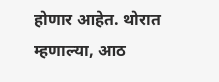होणार आहेत. थोरात म्हणाल्या, आठ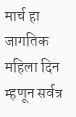मार्च हा जागतिक महिला दिन म्हणून सर्वत्र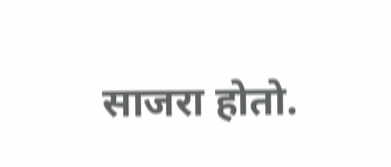साजरा होतो.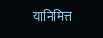यानिमित्त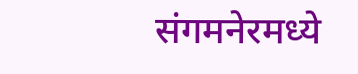संगमनेरमध्ये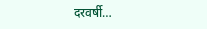दरवर्षी…